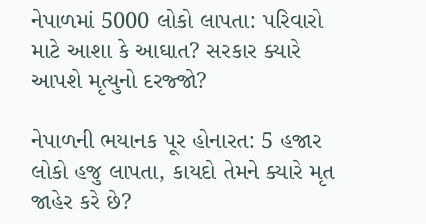નેપાળમાં 5000 લોકો લાપતા: પરિવારો માટે આશા કે આઘાત? સરકાર ક્યારે આપશે મૃત્યુનો દરજ્જો?

નેપાળની ભયાનક પૂર હોનારત: 5 હજાર લોકો હજુ લાપતા, કાયદો તેમને ક્યારે મૃત જાહેર કરે છે?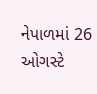નેપાળમાં 26 ઓગસ્ટે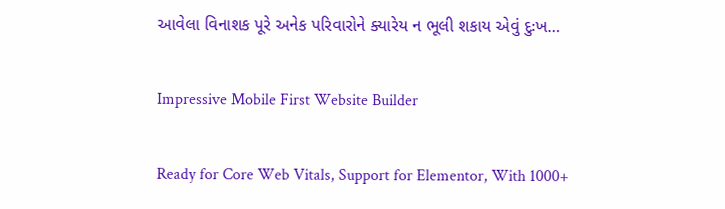આવેલા વિનાશક પૂરે અનેક પરિવારોને ક્યારેય ન ભૂલી શકાય એવું દુઃખ…

Impressive Mobile First Website Builder

Ready for Core Web Vitals, Support for Elementor, With 1000+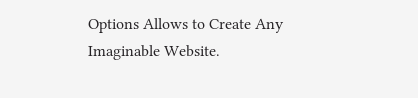Options Allows to Create Any Imaginable Website.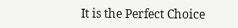It is the Perfect Choice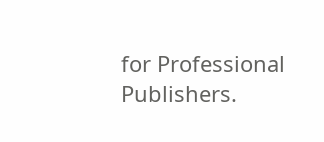for Professional Publishers.